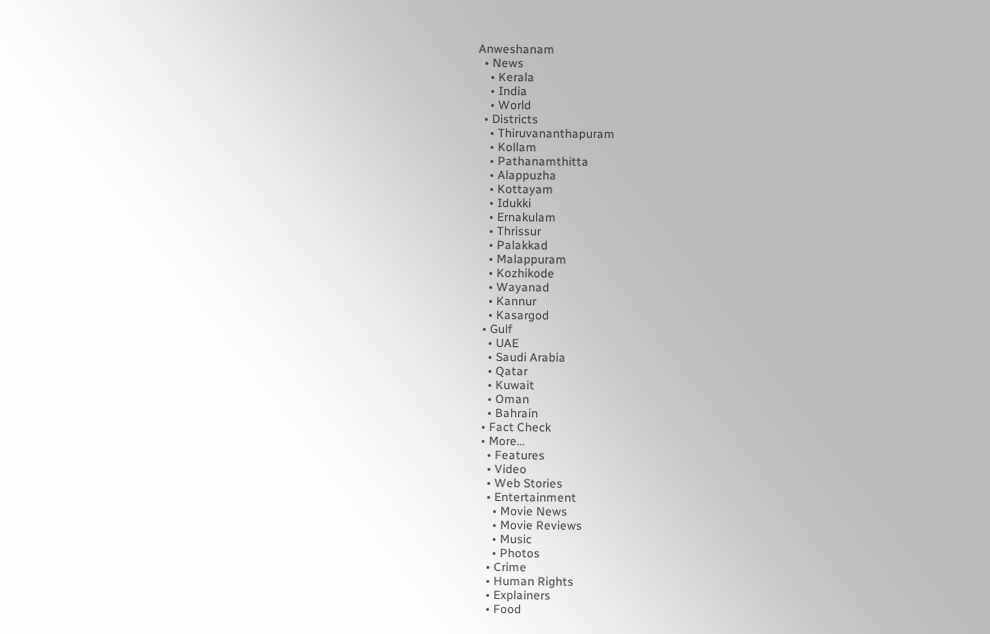Anweshanam
  • News
    • Kerala
    • India
    • World
  • Districts
    • Thiruvananthapuram
    • Kollam
    • Pathanamthitta
    • Alappuzha
    • Kottayam
    • Idukki
    • Ernakulam
    • Thrissur
    • Palakkad
    • Malappuram
    • Kozhikode
    • Wayanad
    • Kannur
    • Kasargod
  • Gulf
    • UAE
    • Saudi Arabia
    • Qatar
    • Kuwait
    • Oman
    • Bahrain
  • Fact Check
  • More…
    • Features
    • Video
    • Web Stories
    • Entertainment
      • Movie News
      • Movie Reviews
      • Music
      • Photos
    • Crime
    • Human Rights
    • Explainers
    • Food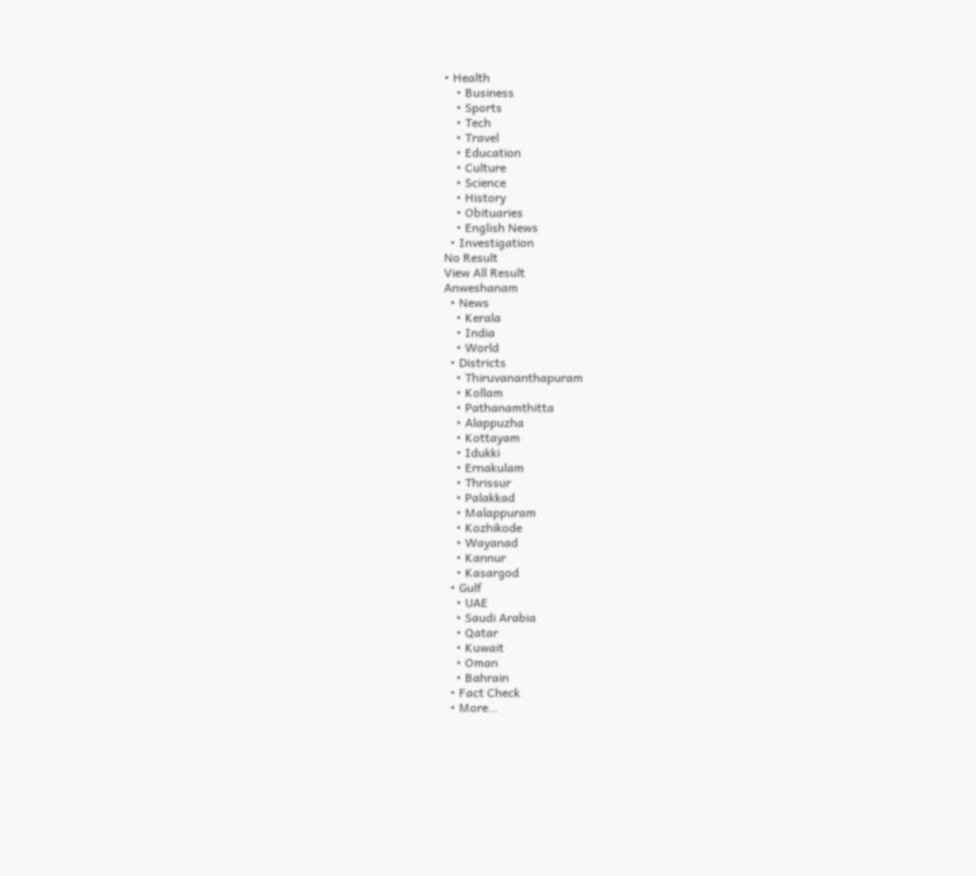• Health
    • Business
    • Sports
    • Tech
    • Travel
    • Education
    • Culture
    • Science
    • History
    • Obituaries
    • English News
  • Investigation
No Result
View All Result
Anweshanam
  • News
    • Kerala
    • India
    • World
  • Districts
    • Thiruvananthapuram
    • Kollam
    • Pathanamthitta
    • Alappuzha
    • Kottayam
    • Idukki
    • Ernakulam
    • Thrissur
    • Palakkad
    • Malappuram
    • Kozhikode
    • Wayanad
    • Kannur
    • Kasargod
  • Gulf
    • UAE
    • Saudi Arabia
    • Qatar
    • Kuwait
    • Oman
    • Bahrain
  • Fact Check
  • More…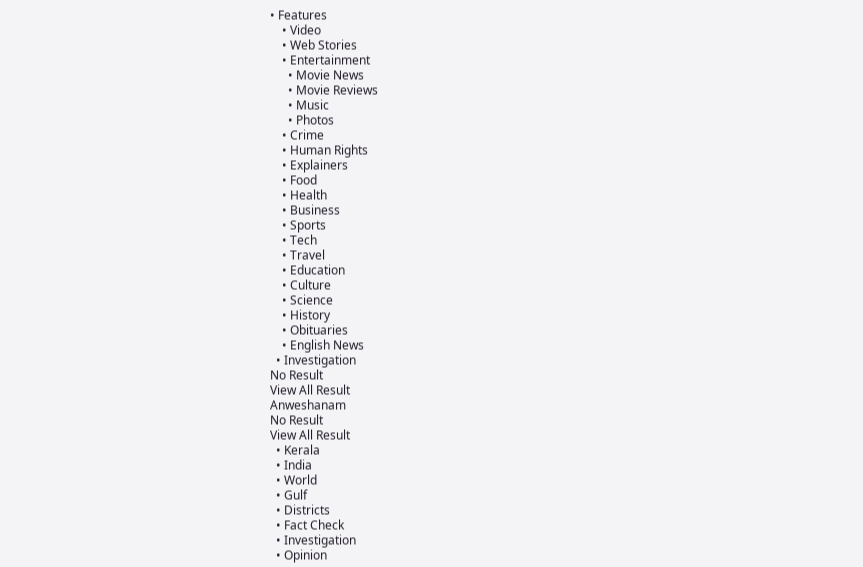• Features
    • Video
    • Web Stories
    • Entertainment
      • Movie News
      • Movie Reviews
      • Music
      • Photos
    • Crime
    • Human Rights
    • Explainers
    • Food
    • Health
    • Business
    • Sports
    • Tech
    • Travel
    • Education
    • Culture
    • Science
    • History
    • Obituaries
    • English News
  • Investigation
No Result
View All Result
Anweshanam
No Result
View All Result
  • Kerala
  • India
  • World
  • Gulf
  • Districts
  • Fact Check
  • Investigation
  • Opinion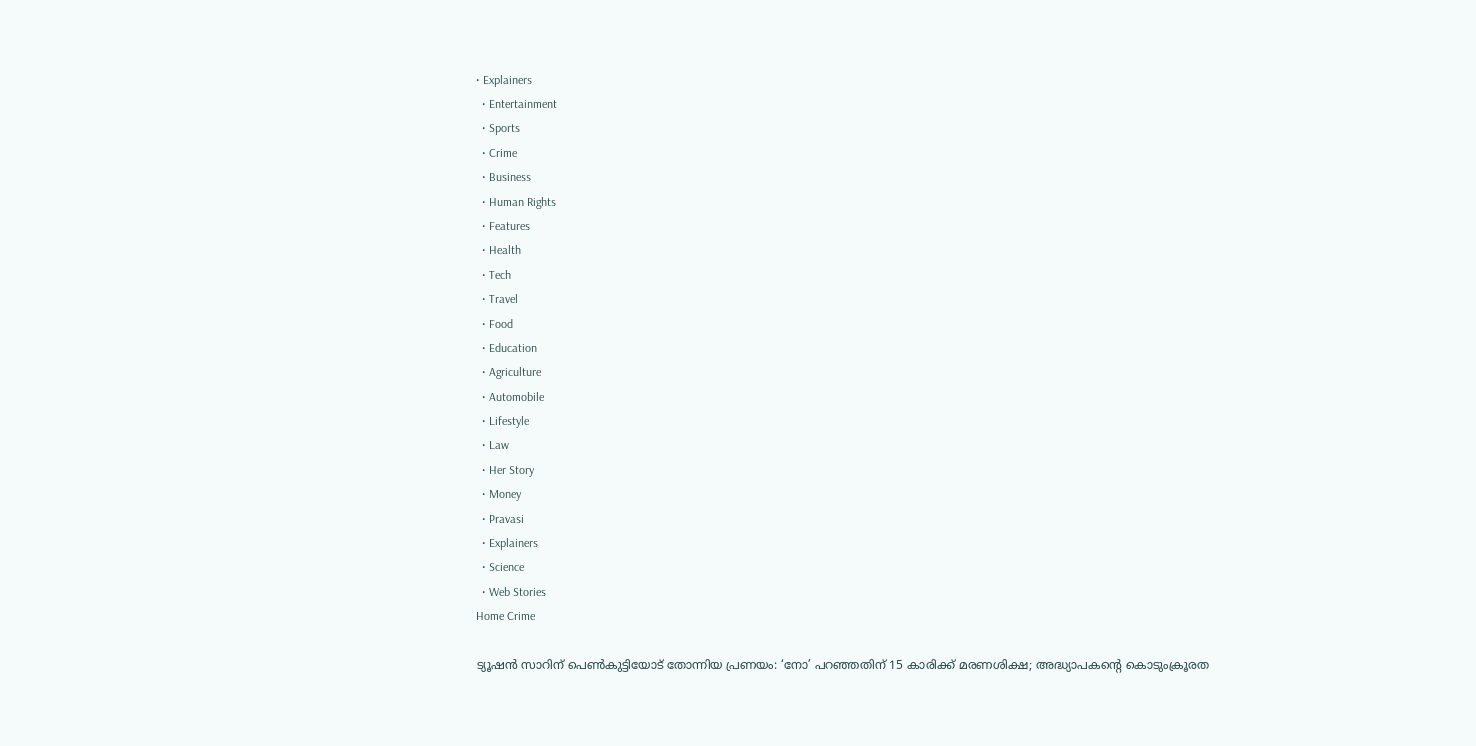• Explainers
  • Entertainment
  • Sports
  • Crime
  • Business
  • Human Rights
  • Features
  • Health
  • Tech
  • Travel
  • Food
  • Education
  • Agriculture
  • Automobile
  • Lifestyle
  • Law
  • Her Story
  • Money
  • Pravasi
  • Explainers
  • Science
  • Web Stories
Home Crime

ട്യൂഷൻ സാറിന് പെൺകുട്ടിയോട് തോന്നിയ പ്രണയം: ‘നോ’ പറഞ്ഞതിന് 15 കാരിക്ക് മരണശിക്ഷ; അദ്ധ്യാപകന്റെ കൊടുംക്രൂരത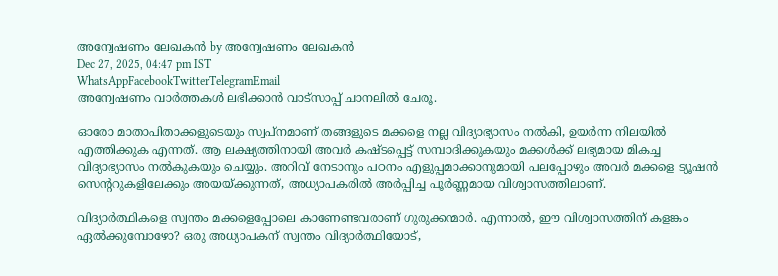അന്വേഷണം ലേഖകൻ by അന്വേഷണം ലേഖകൻ
Dec 27, 2025, 04:47 pm IST
WhatsAppFacebookTwitterTelegramEmail
അന്വേഷണം വാർത്തകൾ ലഭിക്കാന്‍ വാട്സാപ്പ് ചാനലില്‍ ചേരൂ.

ഓരോ മാതാപിതാക്കളുടെയും സ്വപ്നമാണ് തങ്ങളുടെ മക്കളെ നല്ല വിദ്യാഭ്യാസം നൽകി, ഉയർന്ന നിലയിൽ എത്തിക്കുക എന്നത്. ആ ലക്ഷ്യത്തിനായി അവർ കഷ്ടപ്പെട്ട് സമ്പാദിക്കുകയും മക്കൾക്ക് ലഭ്യമായ മികച്ച വിദ്യാഭ്യാസം നൽകുകയും ചെയ്യും. അറിവ് നേടാനും പഠനം എളുപ്പമാക്കാനുമായി പലപ്പോഴും അവർ മക്കളെ ട്യൂഷൻ സെന്ററുകളിലേക്കും അയയ്ക്കുന്നത്, അധ്യാപകരിൽ അർപ്പിച്ച പൂർണ്ണമായ വിശ്വാസത്തിലാണ്.

വിദ്യാർത്ഥികളെ സ്വന്തം മക്കളെപ്പോലെ കാണേണ്ടവരാണ് ഗുരുക്കന്മാർ. എന്നാൽ, ഈ വിശ്വാസത്തിന് കളങ്കം ഏൽക്കുമ്പോഴോ? ഒരു അധ്യാപകന് സ്വന്തം വിദ്യാർത്ഥിയോട്,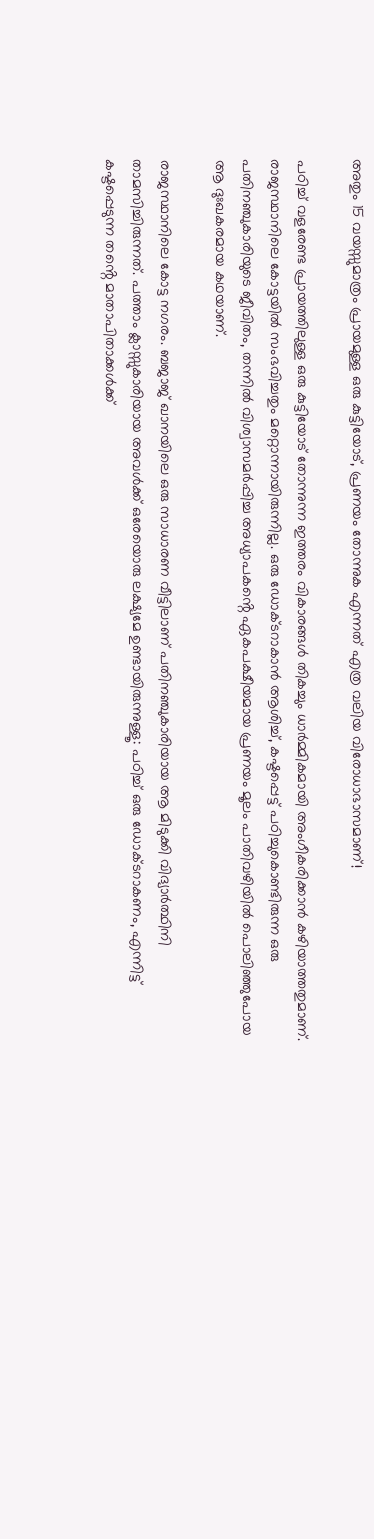അതും 15 വയസ്സുമാത്രം പ്രായമുള്ള ഒരു കുട്ടിയോട്, പ്രണയം തോന്നുക എന്നത് എത്ര വലിയ വിരോധാഭാസമാണ്!

പഠിച്ച് വളരേണ്ട പ്രായത്തിലുള്ള ഒരു കുട്ടിയോട് തോന്നുന്ന ഇത്തരം വികാരങ്ങൾ തികച്ചും ധാർമ്മികമായി അംഗീകരിക്കാൻ കഴിയാത്തതുമാണ്. രാജസ്ഥാനിലെ കോട്ടയിൽ സംഭവിച്ചതും മറ്റൊന്നായിരുന്നില്ല. ഒരു ഡോക്ടറാകാൻ ആശിച്ച്, കഷ്ടപ്പെട്ട് പഠിച്ചുകൊണ്ടിരുന്ന ഒരു പതിനഞ്ചുകാരിയുടെ ജീവിതം, തന്നിൽ വിശ്വാസമർപ്പിച്ച അധ്യാപകൻ്റെ ഏകപക്ഷീയമായ പ്രണയം മൂലം പാതിവഴിയിൽ പൊലിഞ്ഞുപോയ ആ ദുഃഖകരമായ കഥയാണ്.

രാജസ്ഥാനിലെ കോട്ട നഗരം. ബജാജ് ഖാനയിലെ ഒരു സാധാരണ വീട്ടിലാണ് പതിനഞ്ചുകാരിയായ ആ മിടുക്കി വിദ്യാർത്ഥിനി താമസിച്ചിരുന്നത്. പത്താം ക്ലാസ്സുകാരിയായ അവൾക്ക് ഒരേയൊരു ലക്ഷ്യമേ ഉണ്ടായിരുന്നുള്ളൂ: പഠിച്ച് ഒരു ഡോക്ടറാകണം, എന്നിട്ട് കഷ്ടപ്പെടുന്ന തൻ്റെ മാതാപിതാക്കൾക്ക്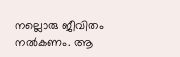നല്ലൊരു ജീവിതം നൽകണം. ആ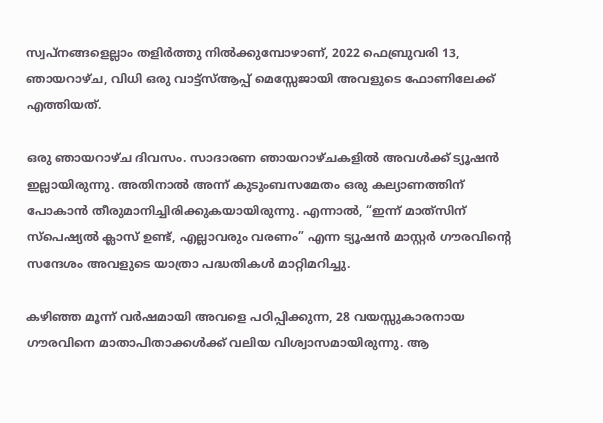സ്വപ്‌നങ്ങളെല്ലാം തളിർത്തു നിൽക്കുമ്പോഴാണ്, 2022 ഫെബ്രുവരി 13, ഞായറാഴ്ച, വിധി ഒരു വാട്ട്‌സ്ആപ്പ് മെസ്സേജായി അവളുടെ ഫോണിലേക്ക് എത്തിയത്.

ഒരു ഞായറാഴ്ച ദിവസം. സാദാരണ ഞായറാഴ്ചകളിൽ അവൾക്ക് ട്യൂഷൻ ഇല്ലായിരുന്നു. അതിനാൽ അന്ന് കുടുംബസമേതം ഒരു കല്യാണത്തിന് പോകാൻ തീരുമാനിച്ചിരിക്കുകയായിരുന്നു. എന്നാൽ, “ഇന്ന് മാത്‌സിന് സ്പെഷ്യൽ ക്ലാസ് ഉണ്ട്, എല്ലാവരും വരണം” എന്ന ട്യൂഷൻ മാസ്റ്റർ ഗൗരവിൻ്റെ സന്ദേശം അവളുടെ യാത്രാ പദ്ധതികൾ മാറ്റിമറിച്ചു.

കഴിഞ്ഞ മൂന്ന് വർഷമായി അവളെ പഠിപ്പിക്കുന്ന, 28 വയസ്സുകാരനായ ഗൗരവിനെ മാതാപിതാക്കൾക്ക് വലിയ വിശ്വാസമായിരുന്നു. ആ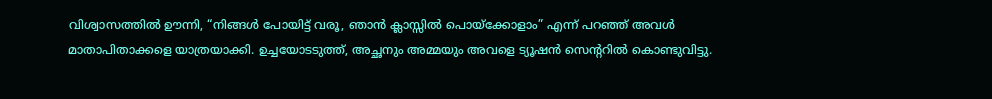വിശ്വാസത്തിൽ ഊന്നി, “നിങ്ങൾ പോയിട്ട് വരൂ, ഞാൻ ക്ലാസ്സിൽ പൊയ്ക്കോളാം” എന്ന് പറഞ്ഞ് അവൾ മാതാപിതാക്കളെ യാത്രയാക്കി. ഉച്ചയോടടുത്ത്, അച്ഛനും അമ്മയും അവളെ ട്യൂഷൻ സെന്ററിൽ കൊണ്ടുവിട്ടു.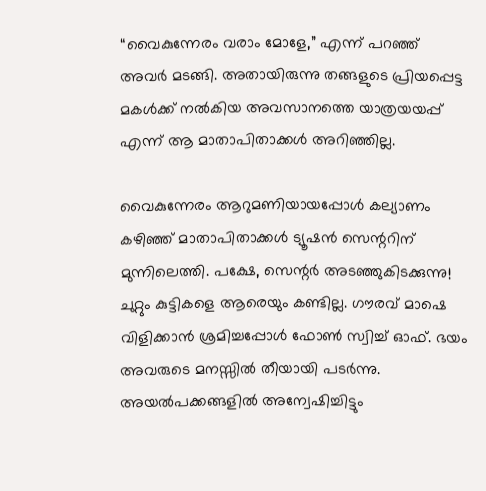“വൈകുന്നേരം വരാം മോളേ,” എന്ന് പറഞ്ഞ് അവർ മടങ്ങി. അതായിരുന്നു തങ്ങളുടെ പ്രിയപ്പെട്ട മകൾക്ക് നൽകിയ അവസാനത്തെ യാത്രയയപ്പ് എന്ന് ആ മാതാപിതാക്കൾ അറിഞ്ഞില്ല.

വൈകുന്നേരം ആറുമണിയായപ്പോൾ കല്യാണം കഴിഞ്ഞ് മാതാപിതാക്കൾ ട്യൂഷൻ സെന്ററിന് മുന്നിലെത്തി. പക്ഷേ, സെന്റർ അടഞ്ഞുകിടക്കുന്നു! ചുറ്റും കുട്ടികളെ ആരെയും കണ്ടില്ല. ഗൗരവ് മാഷെ വിളിക്കാൻ ശ്രമിച്ചപ്പോൾ ഫോൺ സ്വിച്ച് ഓഫ്. ഭയം അവരുടെ മനസ്സിൽ തീയായി പടർന്നു. അയൽപക്കങ്ങളിൽ അന്വേഷിച്ചിട്ടും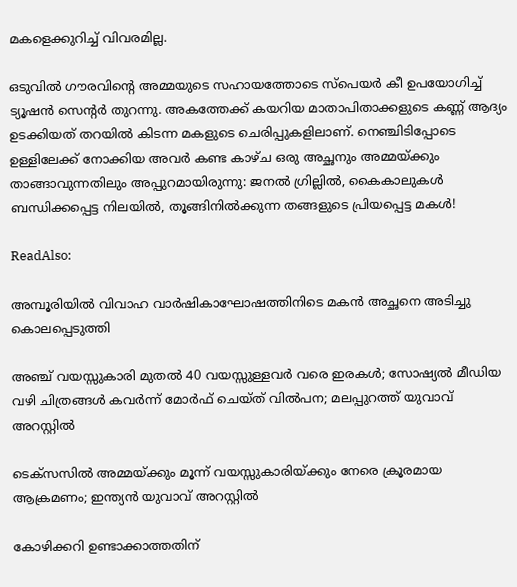മകളെക്കുറിച്ച് വിവരമില്ല.

ഒടുവിൽ ഗൗരവിൻ്റെ അമ്മയുടെ സഹായത്തോടെ സ്പെയർ കീ ഉപയോഗിച്ച് ട്യൂഷൻ സെന്റർ തുറന്നു. അകത്തേക്ക് കയറിയ മാതാപിതാക്കളുടെ കണ്ണ് ആദ്യം ഉടക്കിയത് തറയിൽ കിടന്ന മകളുടെ ചെരിപ്പുകളിലാണ്. നെഞ്ചിടിപ്പോടെ ഉള്ളിലേക്ക് നോക്കിയ അവർ കണ്ട കാഴ്ച ഒരു അച്ഛനും അമ്മയ്ക്കും താങ്ങാവുന്നതിലും അപ്പുറമായിരുന്നു: ജനൽ ഗ്രില്ലിൽ, കൈകാലുകൾ ബന്ധിക്കപ്പെട്ട നിലയിൽ, തൂങ്ങിനിൽക്കുന്ന തങ്ങളുടെ പ്രിയപ്പെട്ട മകൾ!

ReadAlso:

അമ്പൂരിയിൽ വിവാഹ വാർഷികാഘോഷത്തിനിടെ മകൻ അച്ഛനെ അടിച്ചു കൊലപ്പെടുത്തി

അഞ്ച് വയസ്സുകാരി മുതൽ 40 വയസ്സുള്ളവർ വരെ ഇരകൾ; സോഷ്യൽ മീഡിയ വഴി ചിത്രങ്ങൾ കവർന്ന് മോർഫ് ചെയ്ത് വിൽപന; മലപ്പുറത്ത് യുവാവ് അറസ്റ്റിൽ

ടെക്സസിൽ അമ്മയ്ക്കും മൂന്ന് വയസ്സുകാരിയ്ക്കും നേരെ ക്രൂരമായ ആക്രമണം; ഇന്ത്യൻ യുവാവ് അറസ്റ്റിൽ

കോഴിക്കറി ഉണ്ടാക്കാത്തതിന്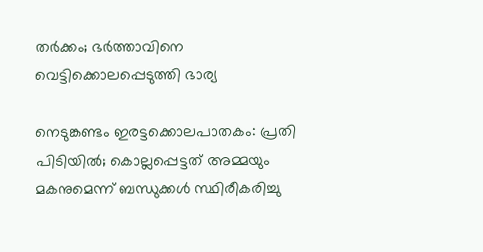തർക്കം; ഭർത്താവിനെ വെട്ടിക്കൊലപ്പെടുത്തി ഭാര്യ

നെടുങ്കണ്ടം ഇരട്ടക്കൊലപാതകം: പ്രതി പിടിയിൽ; കൊല്ലപ്പെട്ടത് അമ്മയും മകനുമെന്ന് ബന്ധുക്കൾ സ്ഥിരീകരിച്ചു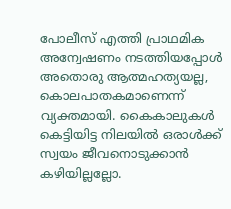പോലീസ് എത്തി പ്രാഥമിക അന്വേഷണം നടത്തിയപ്പോൾ അതൊരു ആത്മഹത്യയല്ല, കൊലപാതകമാണെന്ന് വ്യക്തമായി. കൈകാലുകൾ കെട്ടിയിട്ട നിലയിൽ ഒരാൾക്ക് സ്വയം ജീവനൊടുക്കാൻ കഴിയില്ലല്ലോ.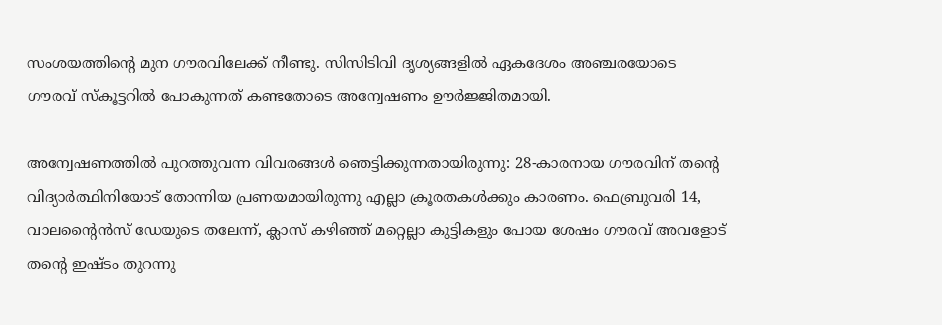സംശയത്തിൻ്റെ മുന ഗൗരവിലേക്ക് നീണ്ടു. സിസിടിവി ദൃശ്യങ്ങളിൽ ഏകദേശം അഞ്ചരയോടെ ഗൗരവ് സ്കൂട്ടറിൽ പോകുന്നത് കണ്ടതോടെ അന്വേഷണം ഊർജ്ജിതമായി.

അന്വേഷണത്തിൽ പുറത്തുവന്ന വിവരങ്ങൾ ഞെട്ടിക്കുന്നതായിരുന്നു: 28-കാരനായ ഗൗരവിന് തൻ്റെ വിദ്യാർത്ഥിനിയോട് തോന്നിയ പ്രണയമായിരുന്നു എല്ലാ ക്രൂരതകൾക്കും കാരണം. ഫെബ്രുവരി 14, വാലൻ്റൈൻസ് ഡേയുടെ തലേന്ന്, ക്ലാസ് കഴിഞ്ഞ് മറ്റെല്ലാ കുട്ടികളും പോയ ശേഷം ഗൗരവ് അവളോട് തൻ്റെ ഇഷ്ടം തുറന്നു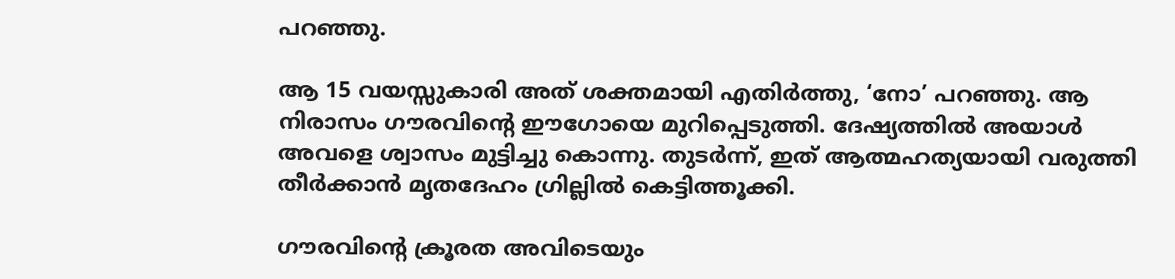പറഞ്ഞു.

ആ 15 വയസ്സുകാരി അത് ശക്തമായി എതിർത്തു, ‘നോ’ പറഞ്ഞു. ആ നിരാസം ഗൗരവിൻ്റെ ഈഗോയെ മുറിപ്പെടുത്തി. ദേഷ്യത്തിൽ അയാൾ അവളെ ശ്വാസം മുട്ടിച്ചു കൊന്നു. തുടർന്ന്, ഇത് ആത്മഹത്യയായി വരുത്തി തീർക്കാൻ മൃതദേഹം ഗ്രില്ലിൽ കെട്ടിത്തൂക്കി.

ഗൗരവിൻ്റെ ക്രൂരത അവിടെയും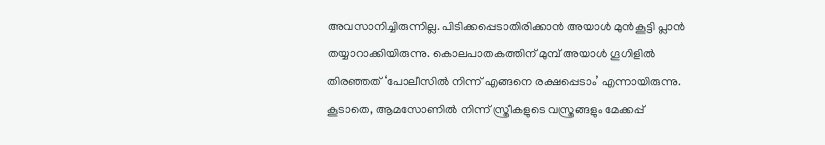അവസാനിച്ചിരുന്നില്ല. പിടിക്കപ്പെടാതിരിക്കാൻ അയാൾ മുൻകൂട്ടി പ്ലാൻ തയ്യാറാക്കിയിരുന്നു. കൊലപാതകത്തിന് മുമ്പ് അയാൾ ഗൂഗിളിൽ തിരഞ്ഞത് ‘പോലീസിൽ നിന്ന് എങ്ങനെ രക്ഷപ്പെടാം’ എന്നായിരുന്നു. കൂടാതെ, ആമസോണിൽ നിന്ന് സ്ത്രീകളുടെ വസ്ത്രങ്ങളും മേക്കപ്പ്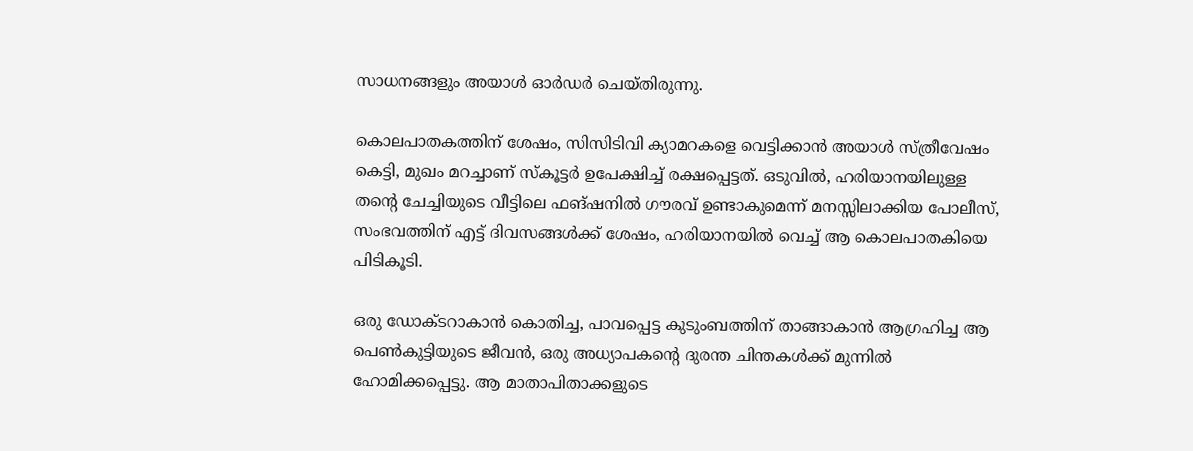സാധനങ്ങളും അയാൾ ഓർഡർ ചെയ്തിരുന്നു.

കൊലപാതകത്തിന് ശേഷം, സിസിടിവി ക്യാമറകളെ വെട്ടിക്കാൻ അയാൾ സ്ത്രീവേഷം കെട്ടി, മുഖം മറച്ചാണ് സ്കൂട്ടർ ഉപേക്ഷിച്ച് രക്ഷപ്പെട്ടത്. ഒടുവിൽ, ഹരിയാനയിലുള്ള തൻ്റെ ചേച്ചിയുടെ വീട്ടിലെ ഫങ്ഷനിൽ ഗൗരവ് ഉണ്ടാകുമെന്ന് മനസ്സിലാക്കിയ പോലീസ്, സംഭവത്തിന് എട്ട് ദിവസങ്ങൾക്ക് ശേഷം, ഹരിയാനയിൽ വെച്ച് ആ കൊലപാതകിയെ പിടികൂടി.

ഒരു ഡോക്ടറാകാൻ കൊതിച്ച, പാവപ്പെട്ട കുടുംബത്തിന് താങ്ങാകാൻ ആഗ്രഹിച്ച ആ പെൺകുട്ടിയുടെ ജീവൻ, ഒരു അധ്യാപകൻ്റെ ദുരന്ത ചിന്തകൾക്ക് മുന്നിൽ ഹോമിക്കപ്പെട്ടു. ആ മാതാപിതാക്കളുടെ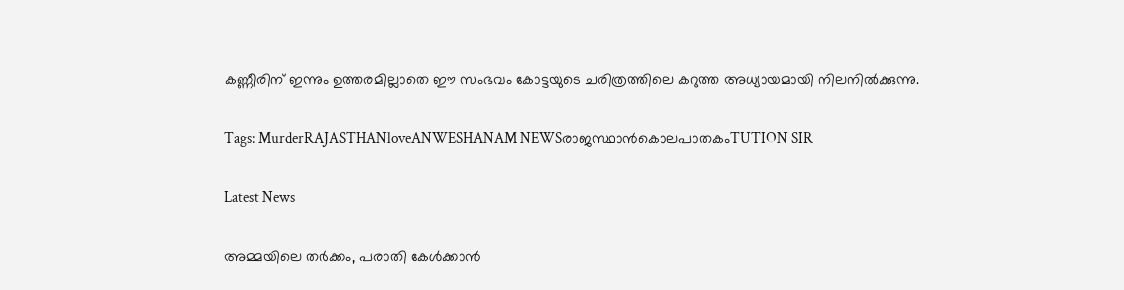കണ്ണീരിന് ഇന്നും ഉത്തരമില്ലാതെ ഈ സംഭവം കോട്ടയുടെ ചരിത്രത്തിലെ കറുത്ത അധ്യായമായി നിലനിൽക്കുന്നു.

Tags: MurderRAJASTHANloveANWESHANAM NEWSരാജസ്ഥാൻകൊലപാതകംTUTION SIR

Latest News

അമ്മയിലെ തർക്കം, പരാതി കേൾക്കാൻ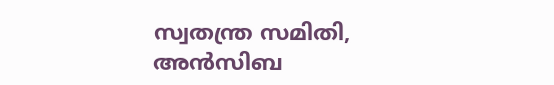സ്വതന്ത്ര സമിതി, അൻസിബ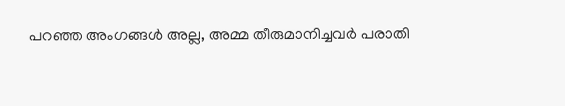പറഞ്ഞ അംഗങ്ങൾ അല്ല, അമ്മ തീരുമാനിച്ചവർ പരാതി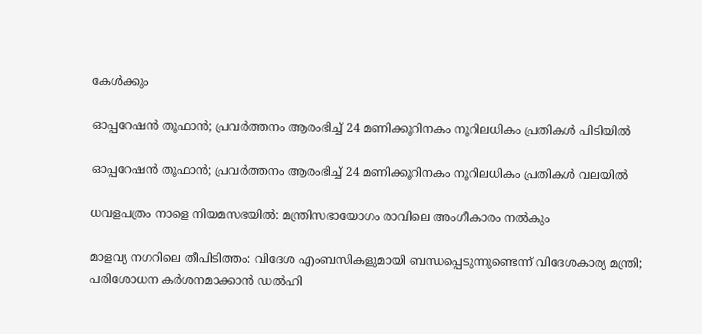കേൾക്കും

ഓപ്പറേഷന്‍ തൂഫാന്‍; പ്രവര്‍ത്തനം ആരംഭിച്ച് 24 മണിക്കൂറിനകം നൂറിലധികം പ്രതികള്‍ പിടിയിൽ

ഓപ്പറേഷന്‍ തൂഫാന്‍; പ്രവര്‍ത്തനം ആരംഭിച്ച് 24 മണിക്കൂറിനകം നൂറിലധികം പ്രതികള്‍ വലയില്‍

ധവളപത്രം നാളെ നിയമസഭയിൽ: മന്ത്രിസഭായോഗം രാവിലെ അംഗീകാരം നൽകും

മാളവ്യ നഗറിലെ തീപിടിത്തം: വിദേശ എംബസികളുമായി ബന്ധപ്പെടുന്നുണ്ടെന്ന് വിദേശകാര്യ മന്ത്രി; പരിശോധന കർ‌ശനമാക്കാൻ ഡൽഹി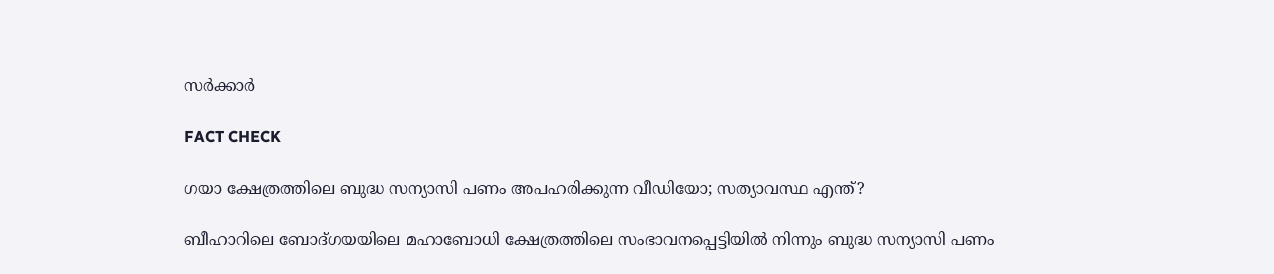സർക്കാർ

FACT CHECK

ഗയാ ക്ഷേത്രത്തിലെ ബുദ്ധ സന്യാസി പണം അപഹരിക്കുന്ന വീഡിയോ; സത്യാവസ്ഥ എന്ത്?

ബീഹാറിലെ ബോദ്ഗയയിലെ മഹാബോധി ക്ഷേത്രത്തിലെ സംഭാവനപ്പെട്ടിയില്‍ നിന്നും ബുദ്ധ സന്യാസി പണം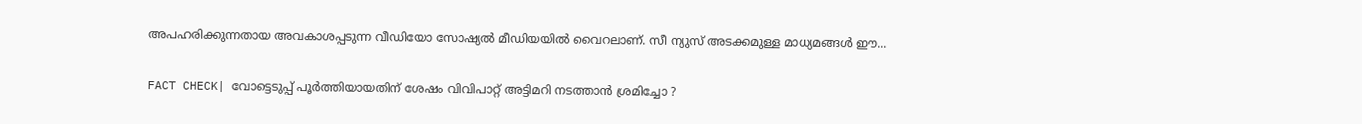അപഹരിക്കുന്നതായ അവകാശപ്പടുന്ന വീഡിയോ സോഷ്യല്‍ മീഡിയയില്‍ വൈറലാണ്. സീ ന്യുസ് അടക്കമുള്ള മാധ്യമങ്ങള്‍ ഈ...

FACT CHECK| വോട്ടെടുപ്പ് പൂർത്തിയായതിന് ശേഷം വിവിപാറ്റ് അട്ടിമറി നടത്താൻ ശ്രമിച്ചോ ?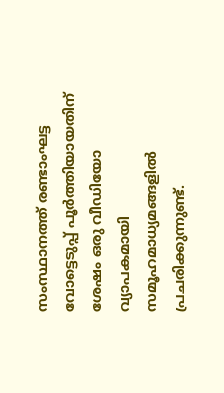സംസ്ഥാനത്ത് രണ്ടാംഘട്ട വോട്ടെടുപ്പ് പൂർത്തിയായതിന് ശേഷം ഒരു വീഡിയോ വ്യാപകമായി സമൂഹമാധ്യമങ്ങളിൽ പ്രചരിക്കുന്നുണ്ട്.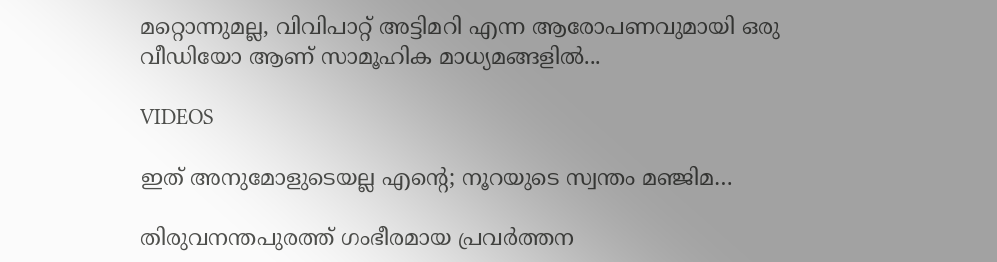മറ്റൊന്നുമല്ല, വിവിപാറ്റ് അട്ടിമറി എന്ന ആരോപണവുമായി ഒരു വീഡിയോ ആണ് സാമൂഹിക മാധ്യമങ്ങളിൽ...

VIDEOS

ഇത് അനുമോളുടെയല്ല എന്റെ; നൂറയുടെ സ്വന്തം മഞ്ജിമ…

തിരുവനന്തപുരത്ത് ഗംഭീരമായ പ്രവർത്തന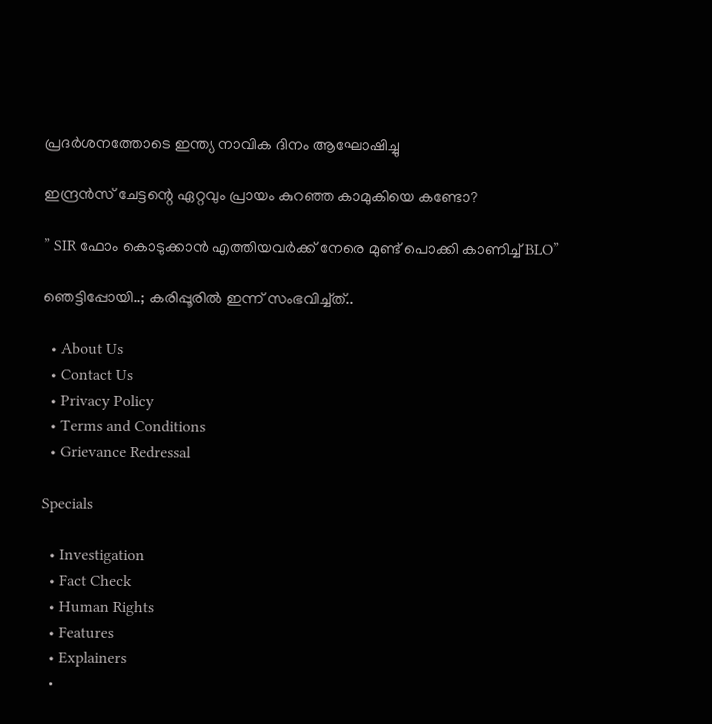പ്രദർശനത്തോടെ ഇന്ത്യ നാവിക ദിനം ആഘോഷിച്ചു

ഇന്ദ്രൻസ് ചേട്ടന്റെ ഏറ്റവും പ്രായം കുറഞ്ഞ കാമുകിയെ കണ്ടോ?

” SIR ഫോം കൊടുക്കാൻ എത്തിയവർക്ക് നേരെ മുണ്ട് പൊക്കി കാണിച്ച് BLO”

ഞെട്ടിപ്പോയി..; കരിപ്പൂരിൽ ഇന്ന് സംഭവിച്ച്ത്..

  • About Us
  • Contact Us
  • Privacy Policy
  • Terms and Conditions
  • Grievance Redressal

Specials

  • Investigation
  • Fact Check
  • Human Rights
  • Features
  • Explainers
  •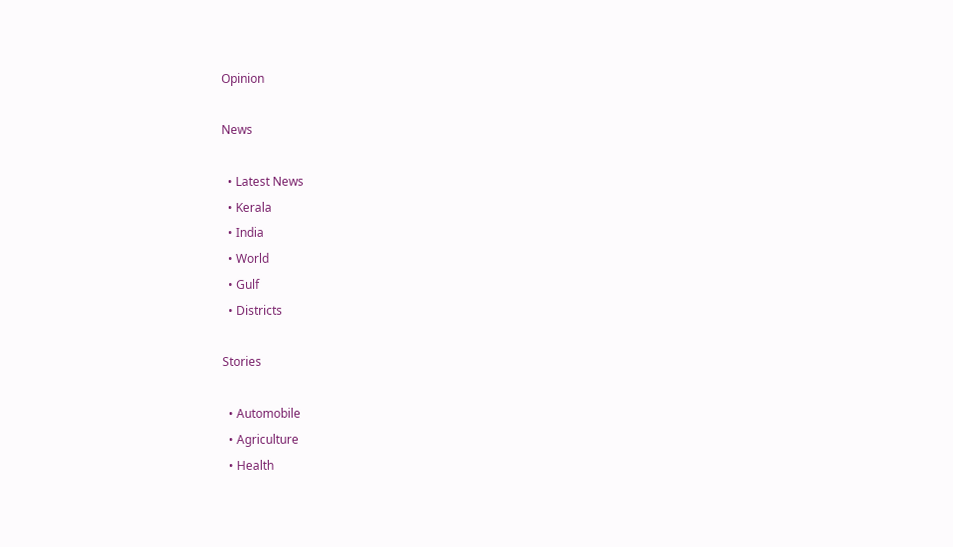Opinion

News

  • Latest News
  • Kerala
  • India
  • World
  • Gulf
  • Districts

Stories

  • Automobile
  • Agriculture
  • Health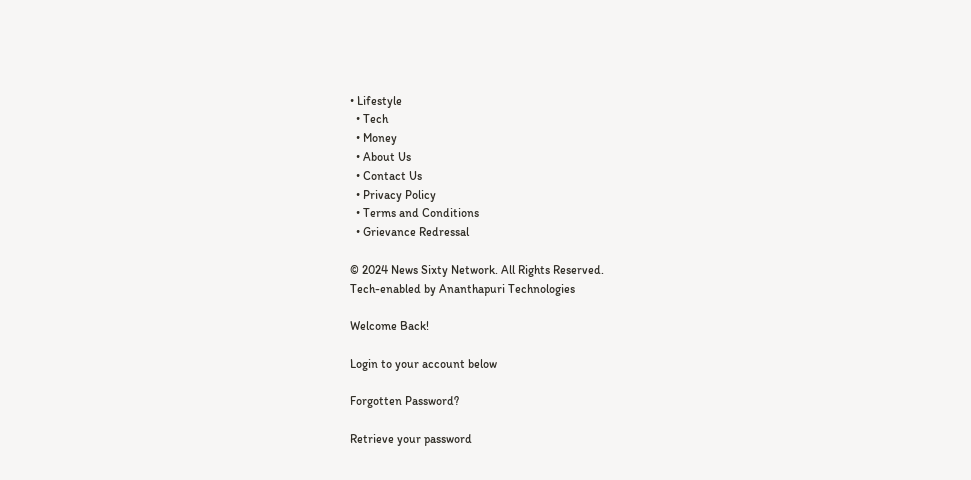• Lifestyle
  • Tech
  • Money
  • About Us
  • Contact Us
  • Privacy Policy
  • Terms and Conditions
  • Grievance Redressal

© 2024 News Sixty Network. All Rights Reserved.
Tech-enabled by Ananthapuri Technologies

Welcome Back!

Login to your account below

Forgotten Password?

Retrieve your password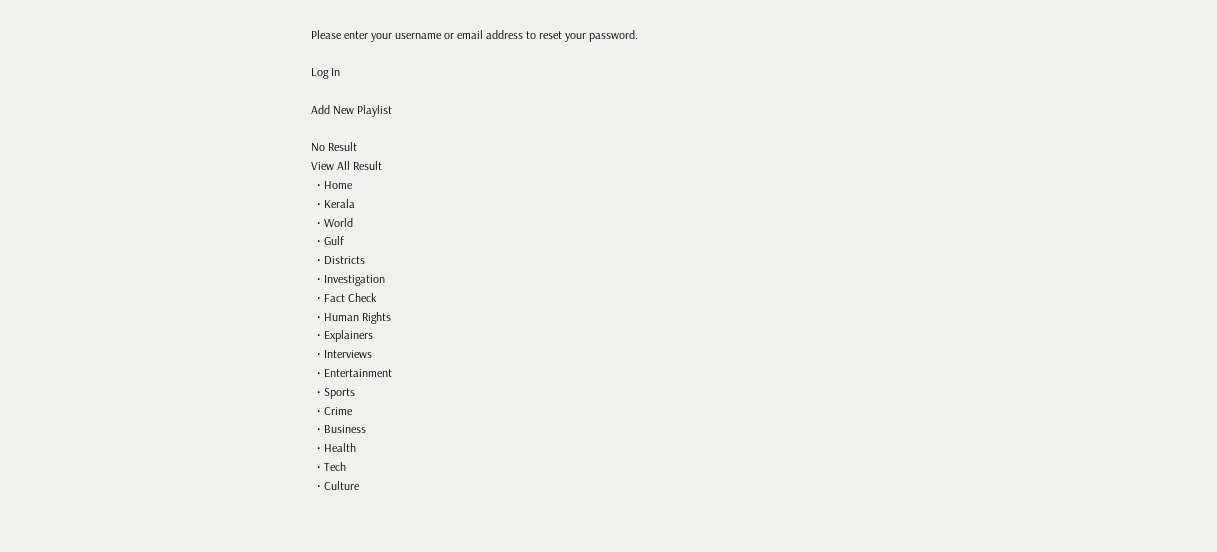Please enter your username or email address to reset your password.

Log In

Add New Playlist

No Result
View All Result
  • Home
  • Kerala
  • World
  • Gulf
  • Districts
  • Investigation
  • Fact Check
  • Human Rights
  • Explainers
  • Interviews
  • Entertainment
  • Sports
  • Crime
  • Business
  • Health
  • Tech
  • Culture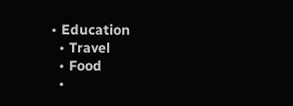• Education
  • Travel
  • Food
  •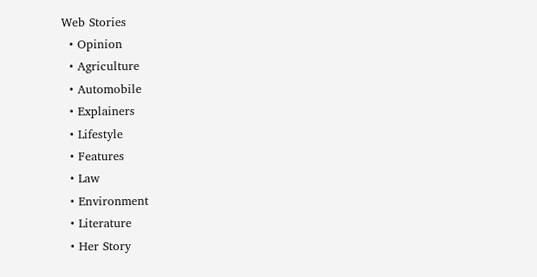Web Stories
  • Opinion
  • Agriculture
  • Automobile
  • Explainers
  • Lifestyle
  • Features
  • Law
  • Environment
  • Literature
  • Her Story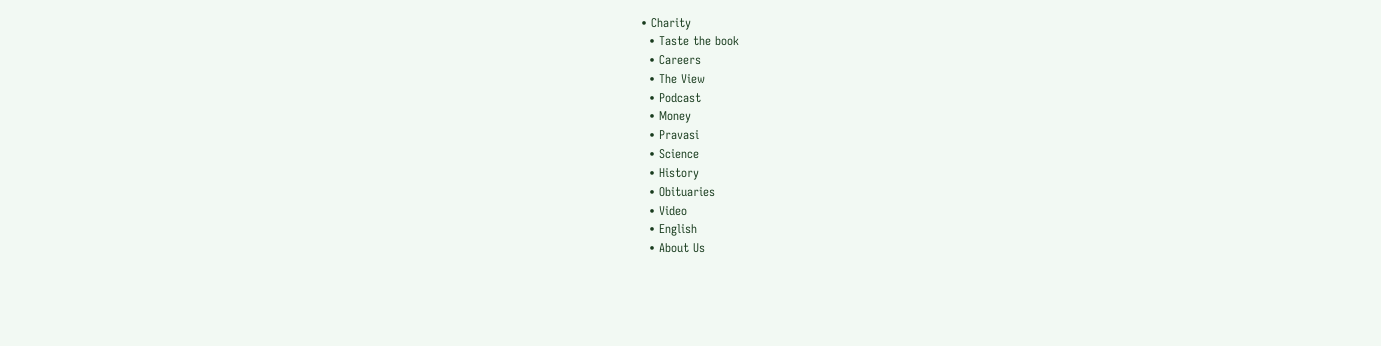• Charity
  • Taste the book
  • Careers
  • The View
  • Podcast
  • Money
  • Pravasi
  • Science
  • History
  • Obituaries
  • Video
  • English
  • About Us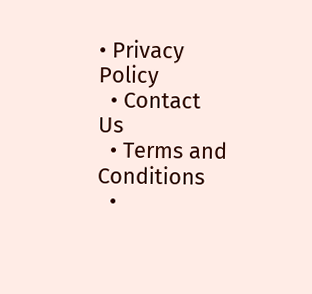• Privacy Policy
  • Contact Us
  • Terms and Conditions
  •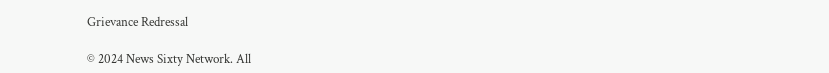Grievance Redressal

© 2024 News Sixty Network. All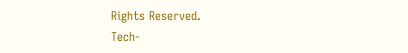Rights Reserved.
Tech-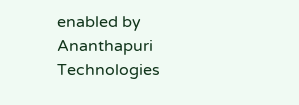enabled by Ananthapuri Technologies